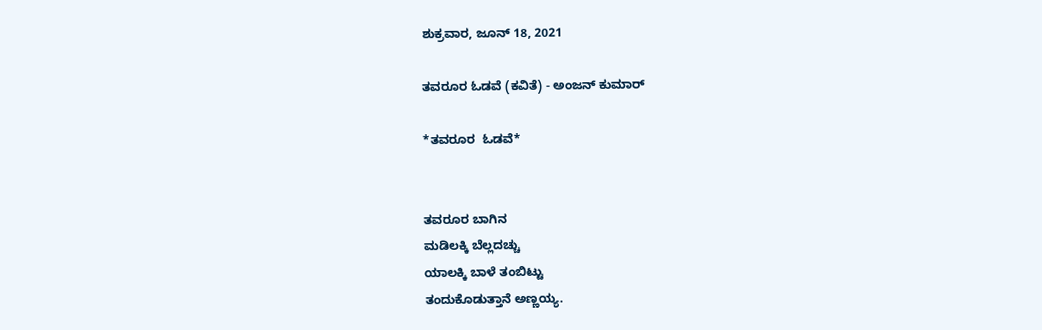ಶುಕ್ರವಾರ, ಜೂನ್ 18, 2021

ತವರೂರ ಓಡವೆ (ಕವಿತೆ) - ಅಂಜನ್ ಕುಮಾರ್

*ತವರೂರ  ಓಡವೆ*


ತವರೂರ ಬಾಗಿನ
ಮಡಿಲಕ್ಕಿ ಬೆಲ್ಲದಚ್ಚು
ಯಾಲಕ್ಕಿ ಬಾಳೆ ತಂಬಿಟ್ಟು
ತಂದುಕೊಡುತ್ತಾನೆ ಅಣ್ಣಯ್ಯ.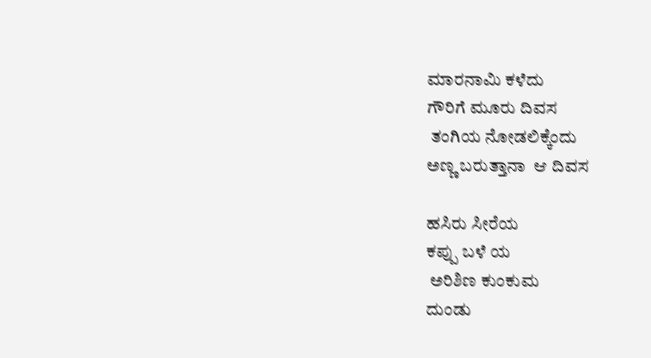ಮಾರನಾಮಿ ಕಳೆದು
ಗೌರಿಗೆ ಮೂರು ದಿವಸ
 ತಂಗಿಯ ನೋಡಲಿಕ್ಕೆಂದು
ಅಣ್ಣ ಬರುತ್ತಾನಾ  ಆ ದಿವಸ

ಹಸಿರು ಸೀರೆಯ
ಕಪ್ಪು ಬಳೆ ಯ
 ಅರಿಶಿಣ ಕುಂಕುಮ
ದುಂಡು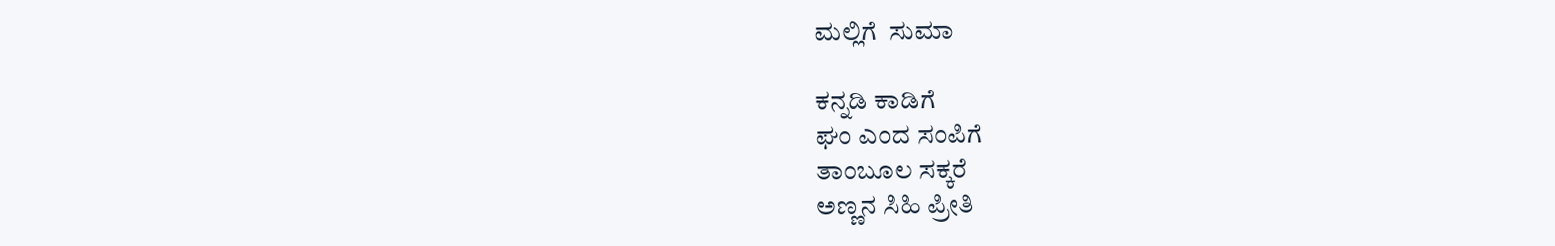ಮಲ್ಲಿಗೆ  ಸುಮಾ

ಕನ್ನಡಿ ಕಾಡಿಗೆ
ಘಂ ಎಂದ ಸಂಪಿಗೆ
ತಾಂಬೂಲ ಸಕ್ಕರೆ
ಅಣ್ಣನ ಸಿಹಿ ಪ್ರೀತಿ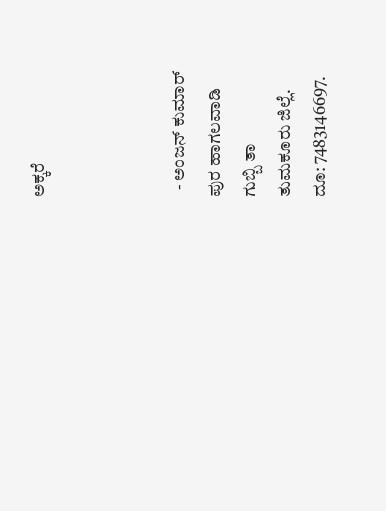ಅಕ್ಕರೆ



  - ಅಂಜನ್ ಕುಮಾರ್
ಪುರ ಹಾಗಲವಾಡಿ
ಗುಬ್ಬಿ ತಾ
ತುಮಕೂರು ಜಿಲ್ಲೆ.
ದೂ: 7483146697.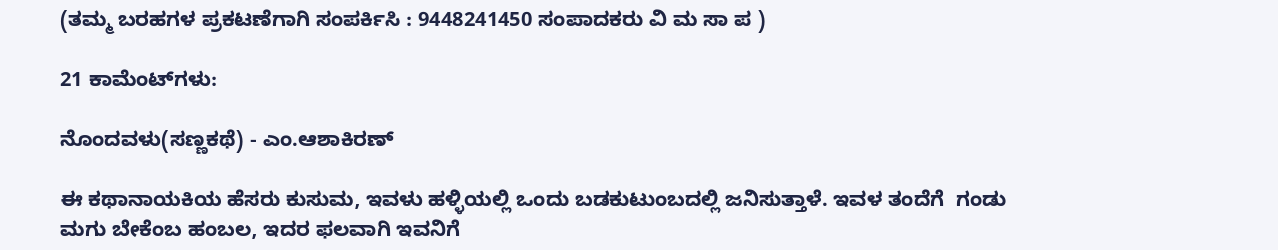(ತಮ್ಮ ಬರಹಗಳ ಪ್ರಕಟಣೆಗಾಗಿ ಸಂಪರ್ಕಿಸಿ : 9448241450 ಸಂಪಾದಕರು ವಿ ಮ ಸಾ ಪ )

21 ಕಾಮೆಂಟ್‌ಗಳು:

ನೊಂದವಳು(ಸಣ್ಣಕಥೆ) - ಎಂ.ಆಶಾಕಿರಣ್

ಈ ಕಥಾನಾಯಕಿಯ ಹೆಸರು ಕುಸುಮ, ಇವಳು ಹಳ್ಳಿಯಲ್ಲಿ ಒಂದು ಬಡಕುಟುಂಬದಲ್ಲಿ ಜನಿಸುತ್ತಾಳೆ. ಇವಳ ತಂದೆಗೆ  ಗಂಡು ಮಗು ಬೇಕೆಂಬ ಹಂಬಲ, ಇದರ ಫಲವಾಗಿ ಇವನಿಗೆ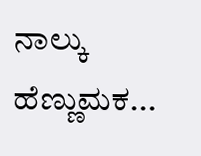ನಾಲ್ಕು ಹೆಣ್ಣುಮಕ...